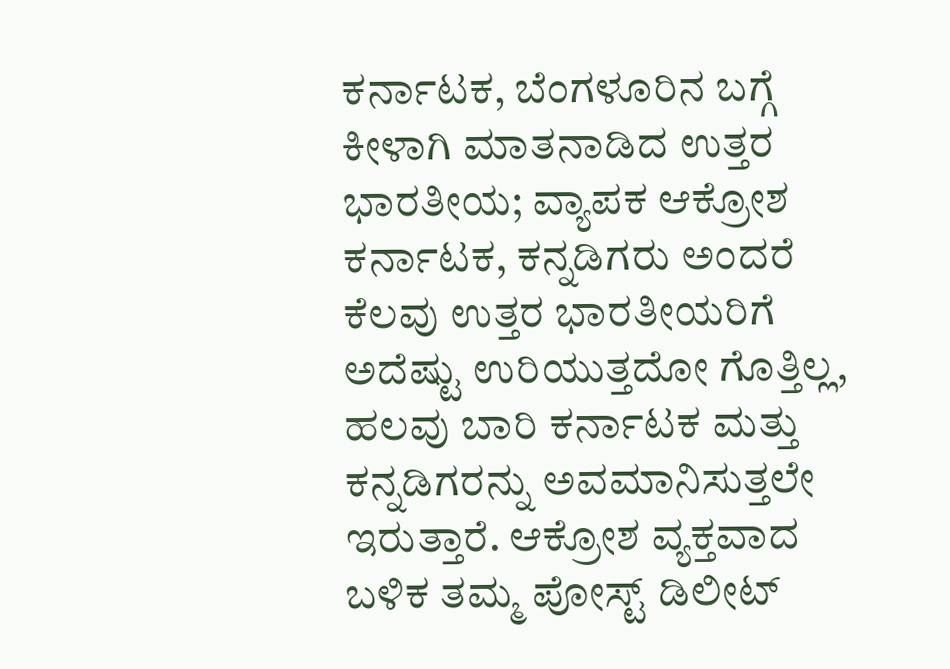ಕರ್ನಾಟಕ, ಬೆಂಗಳೂರಿನ ಬಗ್ಗೆ ಕೀಳಾಗಿ ಮಾತನಾಡಿದ ಉತ್ತರ ಭಾರತೀಯ; ವ್ಯಾಪಕ ಆಕ್ರೋಶ
ಕರ್ನಾಟಕ, ಕನ್ನಡಿಗರು ಅಂದರೆ ಕೆಲವು ಉತ್ತರ ಭಾರತೀಯರಿಗೆ ಅದೆಷ್ಟು ಉರಿಯುತ್ತದೋ ಗೊತ್ತಿಲ್ಲ, ಹಲವು ಬಾರಿ ಕರ್ನಾಟಕ ಮತ್ತು ಕನ್ನಡಿಗರನ್ನು ಅವಮಾನಿಸುತ್ತಲೇ ಇರುತ್ತಾರೆ. ಆಕ್ರೋಶ ವ್ಯಕ್ತವಾದ ಬಳಿಕ ತಮ್ಮ ಪೋಸ್ಟ್ ಡಿಲೀಟ್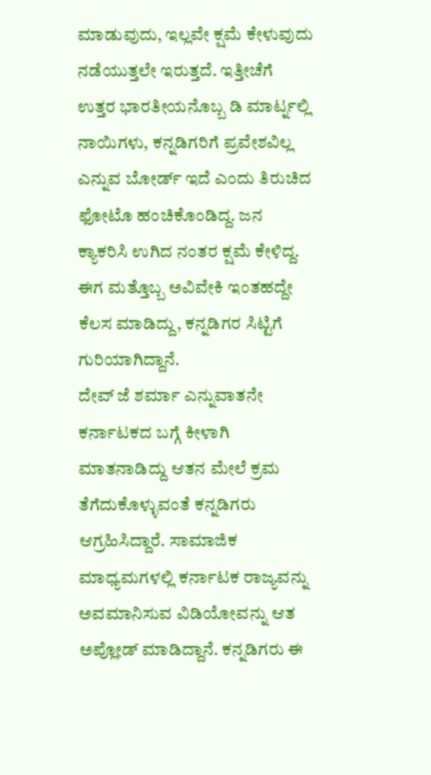ಮಾಡುವುದು, ಇಲ್ಲವೇ ಕ್ಷಮೆ ಕೇಳುವುದು ನಡೆಯುತ್ತಲೇ ಇರುತ್ತದೆ. ಇತ್ತೀಚೆಗೆ ಉತ್ತರ ಭಾರತೀಯನೊಬ್ಬ ಡಿ ಮಾರ್ಟ್ನಲ್ಲಿ ನಾಯಿಗಳು, ಕನ್ನಡಿಗರಿಗೆ ಪ್ರವೇಶವಿಲ್ಲ ಎನ್ನುವ ಬೋರ್ಡ್ ಇದೆ ಎಂದು ತಿರುಚಿದ ಫೋಟೊ ಹಂಚಿಕೊಂಡಿದ್ದ. ಜನ ಕ್ಯಾಕರಿಸಿ ಉಗಿದ ನಂತರ ಕ್ಷಮೆ ಕೇಳಿದ್ದ. ಈಗ ಮತ್ತೊಬ್ಬ ಅವಿವೇಕಿ ಇಂತಹದ್ದೇ ಕೆಲಸ ಮಾಡಿದ್ದು, ಕನ್ನಡಿಗರ ಸಿಟ್ಟಿಗೆ ಗುರಿಯಾಗಿದ್ದಾನೆ.
ದೇವ್ ಜೆ ಶರ್ಮಾ ಎನ್ನುವಾತನೇ ಕರ್ನಾಟಕದ ಬಗ್ಗೆ ಕೀಳಾಗಿ ಮಾತನಾಡಿದ್ದು ಆತನ ಮೇಲೆ ಕ್ರಮ ತೆಗೆದುಕೊಳ್ಳುವಂತೆ ಕನ್ನಡಿಗರು ಆಗ್ರಹಿಸಿದ್ದಾರೆ. ಸಾಮಾಜಿಕ ಮಾಧ್ಯಮಗಳಲ್ಲಿ ಕರ್ನಾಟಕ ರಾಜ್ಯವನ್ನು ಅವಮಾನಿಸುವ ವಿಡಿಯೋವನ್ನು ಆತ ಅಪ್ಲೋಡ್ ಮಾಡಿದ್ದಾನೆ. ಕನ್ನಡಿಗರು ಈ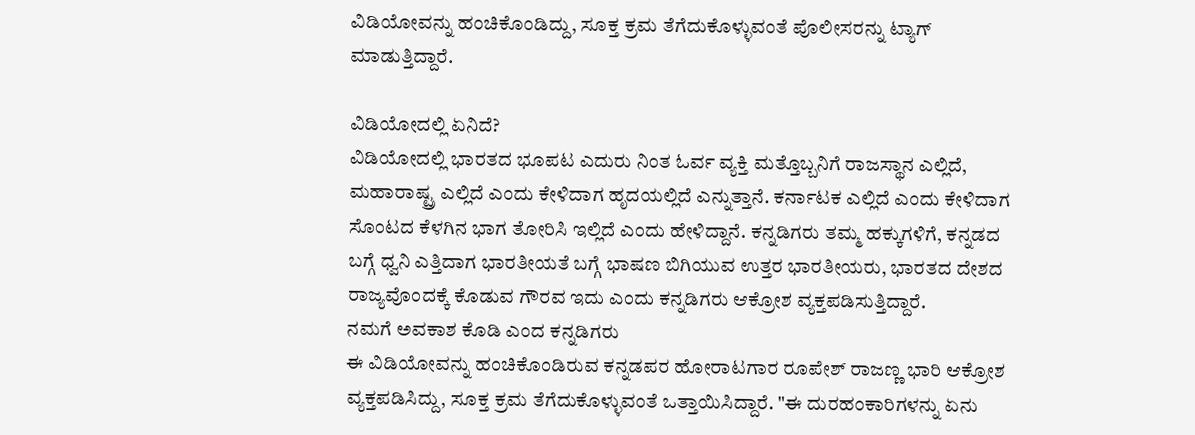ವಿಡಿಯೋವನ್ನು ಹಂಚಿಕೊಂಡಿದ್ದು, ಸೂಕ್ತ ಕ್ರಮ ತೆಗೆದುಕೊಳ್ಳುವಂತೆ ಪೊಲೀಸರನ್ನು ಟ್ಯಾಗ್ ಮಾಡುತ್ತಿದ್ದಾರೆ.

ವಿಡಿಯೋದಲ್ಲಿ ಏನಿದೆ?
ವಿಡಿಯೋದಲ್ಲಿ ಭಾರತದ ಭೂಪಟ ಎದುರು ನಿಂತ ಓರ್ವ ವ್ಯಕ್ತಿ ಮತ್ತೊಬ್ಬನಿಗೆ ರಾಜಸ್ಥಾನ ಎಲ್ಲಿದೆ, ಮಹಾರಾಷ್ಟ್ರ ಎಲ್ಲಿದೆ ಎಂದು ಕೇಳಿದಾಗ ಹೃದಯಲ್ಲಿದೆ ಎನ್ನುತ್ತಾನೆ. ಕರ್ನಾಟಕ ಎಲ್ಲಿದೆ ಎಂದು ಕೇಳಿದಾಗ ಸೊಂಟದ ಕೆಳಗಿನ ಭಾಗ ತೋರಿಸಿ ಇಲ್ಲಿದೆ ಎಂದು ಹೇಳಿದ್ದಾನೆ. ಕನ್ನಡಿಗರು ತಮ್ಮ ಹಕ್ಕುಗಳಿಗೆ, ಕನ್ನಡದ ಬಗ್ಗೆ ಧ್ವನಿ ಎತ್ತಿದಾಗ ಭಾರತೀಯತೆ ಬಗ್ಗೆ ಭಾಷಣ ಬಿಗಿಯುವ ಉತ್ತರ ಭಾರತೀಯರು, ಭಾರತದ ದೇಶದ ರಾಜ್ಯವೊಂದಕ್ಕೆ ಕೊಡುವ ಗೌರವ ಇದು ಎಂದು ಕನ್ನಡಿಗರು ಆಕ್ರೋಶ ವ್ಯಕ್ತಪಡಿಸುತ್ತಿದ್ದಾರೆ.
ನಮಗೆ ಅವಕಾಶ ಕೊಡಿ ಎಂದ ಕನ್ನಡಿಗರು
ಈ ವಿಡಿಯೋವನ್ನು ಹಂಚಿಕೊಂಡಿರುವ ಕನ್ನಡಪರ ಹೋರಾಟಗಾರ ರೂಪೇಶ್ ರಾಜಣ್ಣ ಭಾರಿ ಆಕ್ರೋಶ ವ್ಯಕ್ತಪಡಿಸಿದ್ದು, ಸೂಕ್ತ ಕ್ರಮ ತೆಗೆದುಕೊಳ್ಳುವಂತೆ ಒತ್ತಾಯಿಸಿದ್ದಾರೆ. "ಈ ದುರಹಂಕಾರಿಗಳನ್ನು ಏನು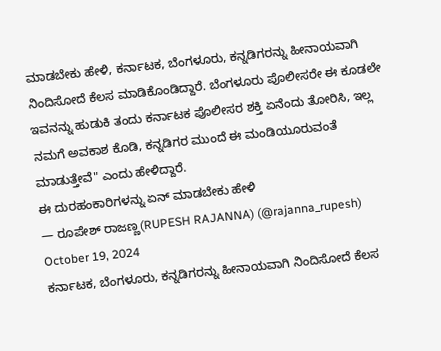ಮಾಡಬೇಕು ಹೇಳಿ, ಕರ್ನಾಟಕ, ಬೆಂಗಳೂರು, ಕನ್ನಡಿಗರನ್ನು ಹೀನಾಯವಾಗಿ ನಿಂದಿಸೋದೆ ಕೆಲಸ ಮಾಡಿಕೊಂಡಿದ್ದಾರೆ. ಬೆಂಗಳೂರು ಪೊಲೀಸರೇ ಈ ಕೂಡಲೇ ಇವನನ್ನು ಹುಡುಕಿ ತಂದು ಕರ್ನಾಟಕ ಪೊಲೀಸರ ಶಕ್ತಿ ಏನೆಂದು ತೋರಿಸಿ, ಇಲ್ಲ ನಮಗೆ ಅವಕಾಶ ಕೊಡಿ, ಕನ್ನಡಿಗರ ಮುಂದೆ ಈ ಮಂಡಿಯೂರುವಂತೆ ಮಾಡುತ್ತೇವೆ" ಎಂದು ಹೇಳಿದ್ದಾರೆ.
ಈ ದುರಹಂಕಾರಿಗಳನ್ನು ಏನ್ ಮಾಡಬೇಕು ಹೇಳಿ
— ರೂಪೇಶ್ ರಾಜಣ್ಣ(RUPESH RAJANNA) (@rajanna_rupesh) October 19, 2024
ಕರ್ನಾಟಕ, ಬೆಂಗಳೂರು, ಕನ್ನಡಿಗರನ್ನು ಹೀನಾಯವಾಗಿ ನಿಂದಿಸೋದೆ ಕೆಲಸ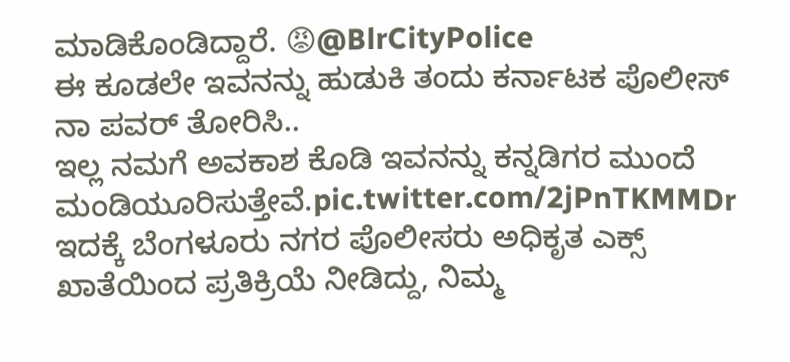ಮಾಡಿಕೊಂಡಿದ್ದಾರೆ. 😡@BlrCityPolice
ಈ ಕೂಡಲೇ ಇವನನ್ನು ಹುಡುಕಿ ತಂದು ಕರ್ನಾಟಕ ಪೊಲೀಸ್ ನಾ ಪವರ್ ತೋರಿಸಿ..
ಇಲ್ಲ ನಮಗೆ ಅವಕಾಶ ಕೊಡಿ ಇವನನ್ನು ಕನ್ನಡಿಗರ ಮುಂದೆ ಮಂಡಿಯೂರಿಸುತ್ತೇವೆ.pic.twitter.com/2jPnTKMMDr
ಇದಕ್ಕೆ ಬೆಂಗಳೂರು ನಗರ ಪೊಲೀಸರು ಅಧಿಕೃತ ಎಕ್ಸ್ ಖಾತೆಯಿಂದ ಪ್ರತಿಕ್ರಿಯೆ ನೀಡಿದ್ದು, ನಿಮ್ಮ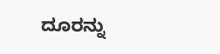ದೂರನ್ನು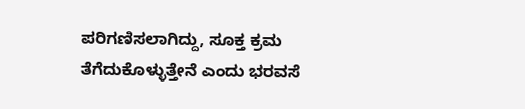ಪರಿಗಣಿಸಲಾಗಿದ್ದು, ಸೂಕ್ತ ಕ್ರಮ ತೆಗೆದುಕೊಳ್ಳುತ್ತೇನೆ ಎಂದು ಭರವಸೆ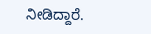ನೀಡಿದ್ದಾರೆ.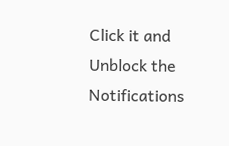Click it and Unblock the Notifications